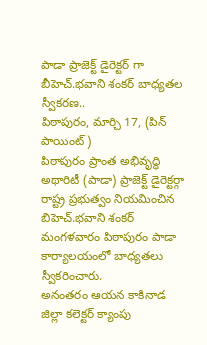పాడా ప్రాజెక్ట్ డైరెక్టర్ గా బీహెచ్.భవాని శంకర్ బాధ్యతల స్వీకరణ..
పిఠాపురం, మార్చి 17, (పిన్ పాయింట్)
పిఠాపురం ప్రాంత అభివృద్ధి అథారిటీ (పాడా) ప్రాజెక్ట్ డైరెక్టర్గా రాష్ట్ర ప్రభుత్వం నియమించిన బిహెచ్.భవాని శంకర్ మంగళవారం పిఠాపురం పాడా కార్యాలయంలో బాధ్యతలు స్వీకరించారు.
అనంతరం ఆయన కాకినాడ జిల్లా కలెక్టర్ క్యాంపు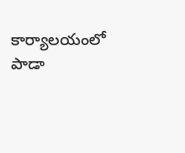కార్యాలయంలో పాడా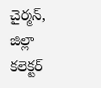చైర్మన్, జిల్లా కలెక్టర్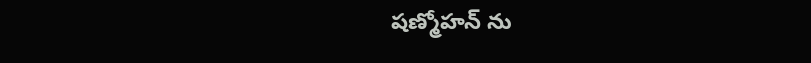షణ్మోహన్ ను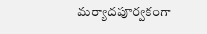మర్యాదపూర్వకంగా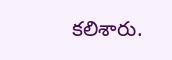కలిశారు.